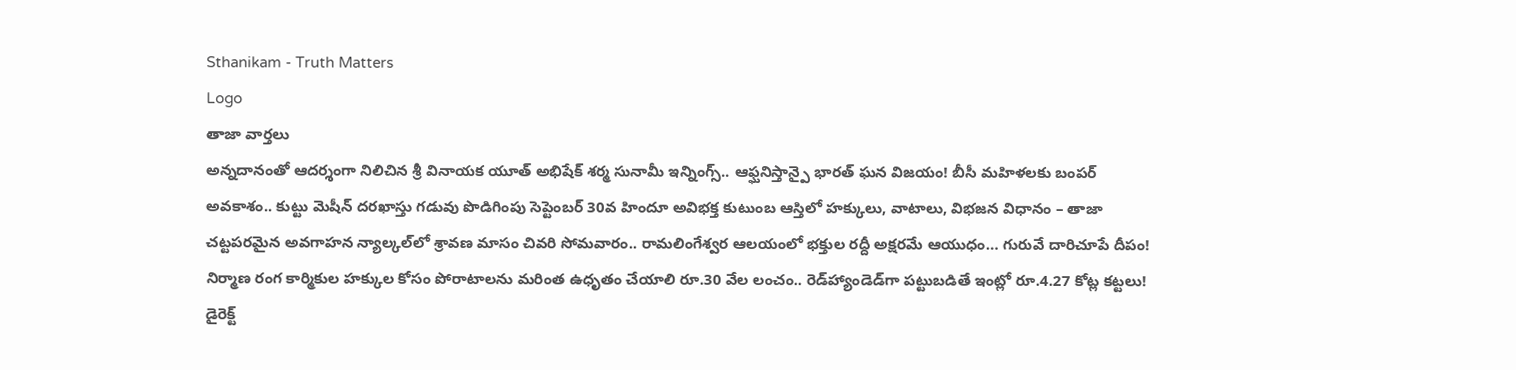Sthanikam - Truth Matters
Logo
తాజా వార్తలు
అన్నదానంతో ఆదర్శంగా నిలిచిన శ్రీ వినాయక యూత్ అభిషేక్ శర్మ సునామీ ఇన్నింగ్స్.. ఆఫ్ఘనిస్తాన్పై భారత్ ఘన విజయం! బీసీ మహిళలకు బంపర్ అవకాశం.. కుట్టు మెషీన్ దరఖాస్తు గడువు పొడిగింపు సెప్టెంబర్ 30వ హిందూ అవిభక్త కుటుంబ ఆస్తిలో హక్కులు, వాటాలు, విభజన విధానం – తాజా చట్టపరమైన అవగాహన న్యాల్కల్‌లో శ్రావణ మాసం చివరి సోమవారం.. రామలింగేశ్వర ఆలయంలో భక్తుల రద్దీ అక్షరమే ఆయుధం… గురువే దారిచూపే దీపం! నిర్మాణ రంగ కార్మికుల హక్కుల కోసం పోరాటాలను మరింత ఉధృతం చేయాలి రూ.30 వేల లంచం.. రెడ్‌హ్యాండెడ్‌గా పట్టుబడితే ఇంట్లో రూ.4.27 కోట్ల కట్టలు! డైరెక్ట్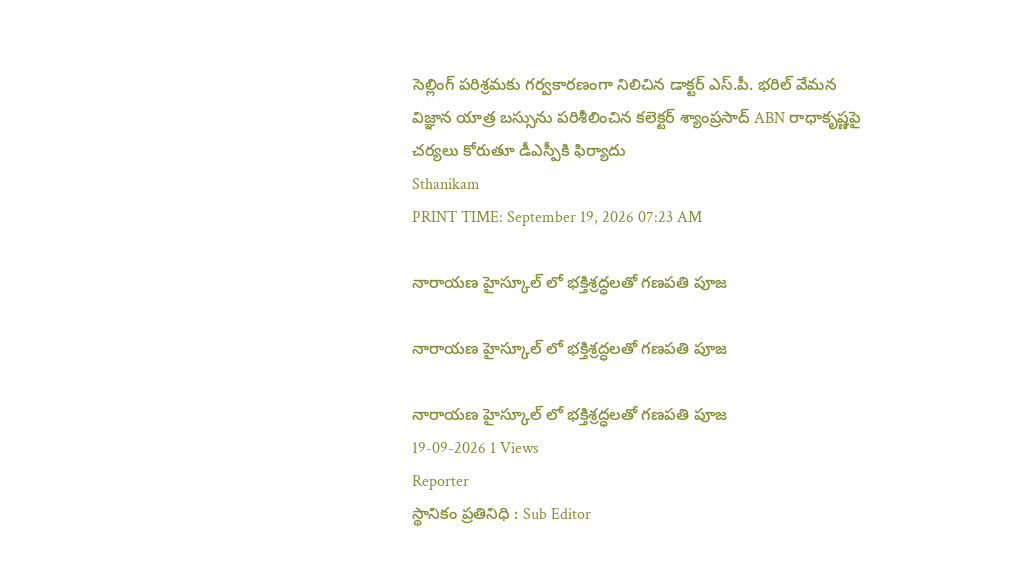సెల్లింగ్ పరిశ్రమకు గర్వకారణంగా నిలిచిన డాక్టర్ ఎస్.పీ. భరిల్ వేమన విజ్ఞాన యాత్ర బస్సును పరిశీలించిన కలెక్టర్ శ్యాంప్రసాద్ ABN రాధాకృష్ణపై చర్యలు కోరుతూ డీఎస్పీకి ఫిర్యాదు
Sthanikam
PRINT TIME: September 19, 2026 07:23 AM

నారాయణ హైస్కూల్ లో భక్తిశ్రద్ధలతో గణపతి పూజ

నారాయణ హైస్కూల్ లో భక్తిశ్రద్ధలతో గణపతి పూజ

నారాయణ హైస్కూల్ లో భక్తిశ్రద్ధలతో గణపతి పూజ
19-09-2026 1 Views
Reporter
స్థానికం ప్రతినిధి : Sub Editor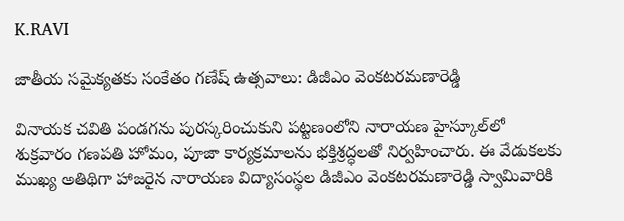K.RAVI

జాతీయ సమైక్యతకు సంకేతం గణేష్ ఉత్సవాలు: డిజీఎం వెంకటరమణారెడ్డి

వినాయక చవితి పండగను పురస్కరించుకుని పట్టణంలోని నారాయణ హైస్కూల్‌లో శుక్రవారం గణపతి హోమం, పూజా కార్యక్రమాలను భక్తిశ్రద్ధలతో నిర్వహించారు. ఈ వేడుకలకు ముఖ్య అతిథిగా హాజరైన నారాయణ విద్యాసంస్థల డిజీఎం వెంకటరమణారెడ్డి స్వామివారికి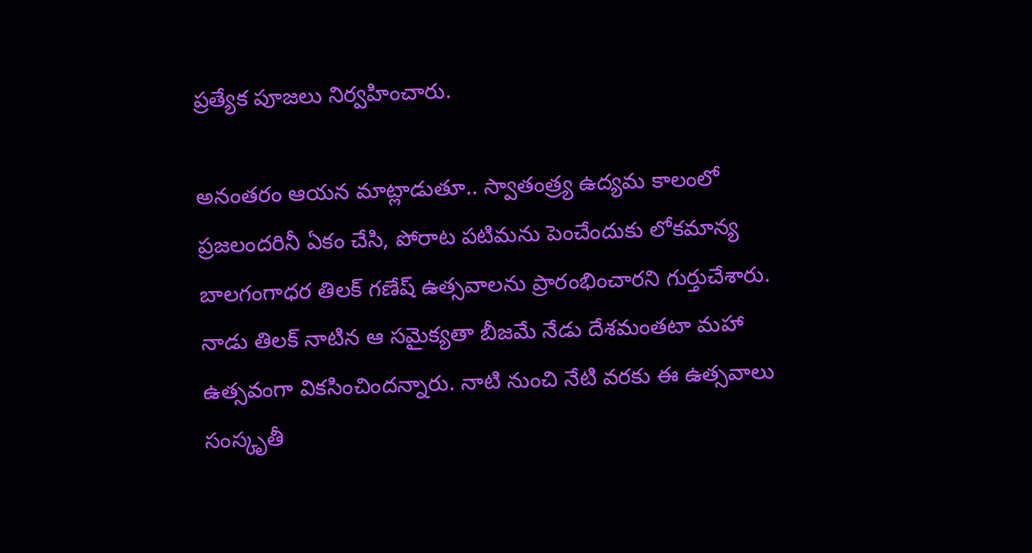ప్రత్యేక పూజలు నిర్వహించారు.

అనంతరం ఆయన మాట్లాడుతూ.. స్వాతంత్ర్య ఉద్యమ కాలంలో ప్రజలందరినీ ఏకం చేసి, పోరాట పటిమను పెంచేందుకు లోకమాన్య బాలగంగాధర తిలక్ గణేష్ ఉత్సవాలను ప్రారంభించారని గుర్తుచేశారు. నాడు తిలక్ నాటిన ఆ సమైక్యతా బీజమే నేడు దేశమంతటా మహా ఉత్సవంగా వికసించిందన్నారు. నాటి నుంచి నేటి వరకు ఈ ఉత్సవాలు సంస్కృతీ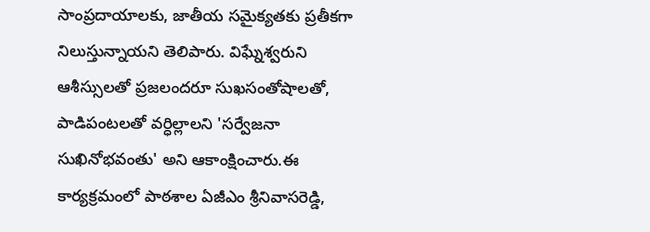సాంప్రదాయాలకు, జాతీయ సమైక్యతకు ప్రతీకగా నిలుస్తున్నాయని తెలిపారు. విఘ్నేశ్వరుని ఆశీస్సులతో ప్రజలందరూ సుఖసంతోషాలతో, పాడిపంటలతో వర్ధిల్లాలని 'సర్వేజనా సుఖినోభవంతు' అని ఆకాంక్షించారు.ఈ కార్యక్రమంలో పాఠశాల ఏజీఎం శ్రీనివాసరెడ్డి,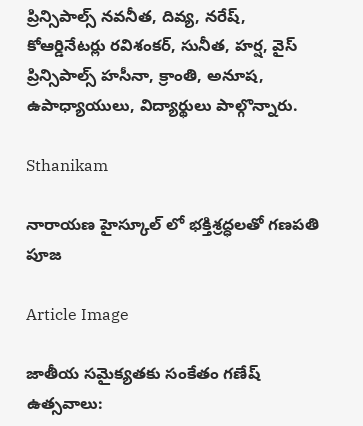ప్రిన్సిపాల్స్ నవనీత, దివ్య, నరేష్, కోఆర్డినేటర్లు రవిశంకర్, సునీత, హర్ష, వైస్ ప్రిన్సిపాల్స్ హసీనా, క్రాంతి, అనూష, ఉపాధ్యాయులు, విద్యార్థులు పాల్గొన్నారు.

Sthanikam

నారాయణ హైస్కూల్ లో భక్తిశ్రద్ధలతో గణపతి పూజ

Article Image

జాతీయ సమైక్యతకు సంకేతం గణేష్ ఉత్సవాలు: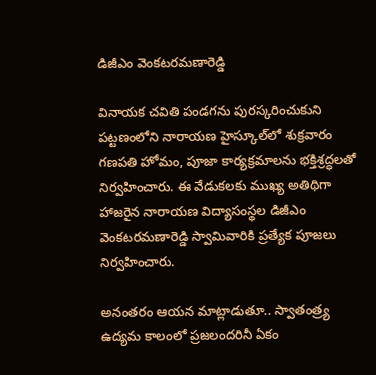డిజీఎం వెంకటరమణారెడ్డి

వినాయక చవితి పండగను పురస్కరించుకుని పట్టణంలోని నారాయణ హైస్కూల్‌లో శుక్రవారం గణపతి హోమం, పూజా కార్యక్రమాలను భక్తిశ్రద్ధలతో నిర్వహించారు. ఈ వేడుకలకు ముఖ్య అతిథిగా హాజరైన నారాయణ విద్యాసంస్థల డిజీఎం వెంకటరమణారెడ్డి స్వామివారికి ప్రత్యేక పూజలు నిర్వహించారు.

అనంతరం ఆయన మాట్లాడుతూ.. స్వాతంత్ర్య ఉద్యమ కాలంలో ప్రజలందరినీ ఏకం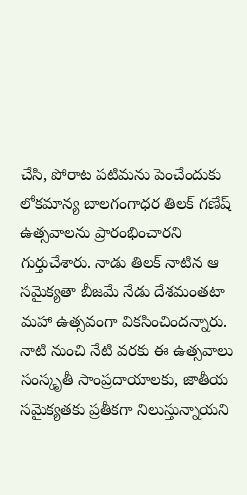చేసి, పోరాట పటిమను పెంచేందుకు లోకమాన్య బాలగంగాధర తిలక్ గణేష్ ఉత్సవాలను ప్రారంభించారని గుర్తుచేశారు. నాడు తిలక్ నాటిన ఆ సమైక్యతా బీజమే నేడు దేశమంతటా మహా ఉత్సవంగా వికసించిందన్నారు. నాటి నుంచి నేటి వరకు ఈ ఉత్సవాలు సంస్కృతీ సాంప్రదాయాలకు, జాతీయ సమైక్యతకు ప్రతీకగా నిలుస్తున్నాయని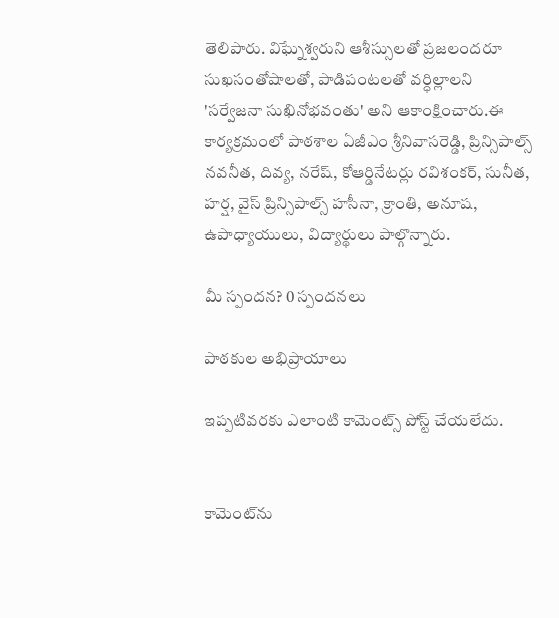తెలిపారు. విఘ్నేశ్వరుని ఆశీస్సులతో ప్రజలందరూ సుఖసంతోషాలతో, పాడిపంటలతో వర్ధిల్లాలని 'సర్వేజనా సుఖినోభవంతు' అని ఆకాంక్షించారు.ఈ కార్యక్రమంలో పాఠశాల ఏజీఎం శ్రీనివాసరెడ్డి, ప్రిన్సిపాల్స్ నవనీత, దివ్య, నరేష్, కోఆర్డినేటర్లు రవిశంకర్, సునీత, హర్ష, వైస్ ప్రిన్సిపాల్స్ హసీనా, క్రాంతి, అనూష, ఉపాధ్యాయులు, విద్యార్థులు పాల్గొన్నారు.

మీ స్పందన? 0 స్పందనలు

పాఠకుల అభిప్రాయాలు

ఇప్పటివరకు ఎలాంటి కామెంట్స్ పోస్ట్ చేయలేదు.


కామెంట్‌ను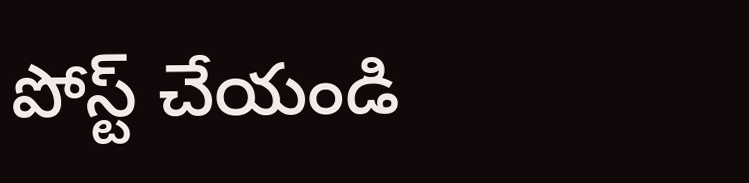పోస్ట్ చేయండి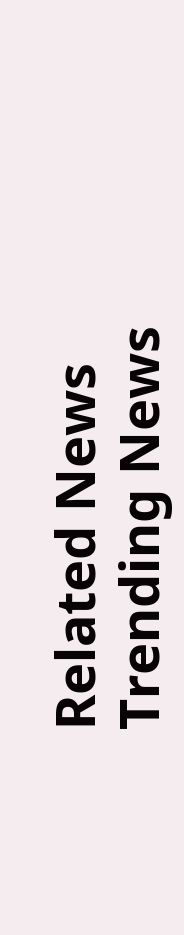Related News
Trending News